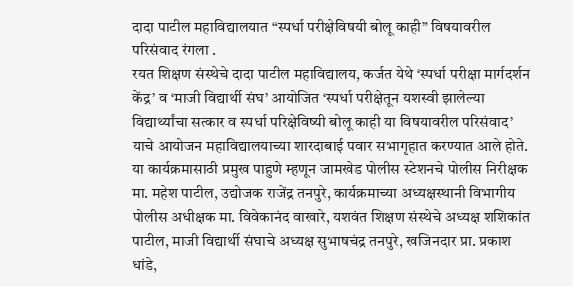दादा पाटील महाविद्यालयात “स्पर्धा परीक्षेविषयी बोलू काही” विषयावरील परिसंवाद रंगला .
रयत शिक्षण संस्थेचे दादा पाटील महाविद्यालय, कर्जत येथे ‘स्पर्धा परीक्षा मार्गदर्शन केंद्र’ व ‘माजी विद्यार्थी संघ’ आयोजित ‘स्पर्धा परीक्षेतून यशस्वी झालेल्या विद्यार्थ्यांचा सत्कार व स्पर्धा परिक्षेविष्यी बोलू काही या विषयावरील परिसंवाद’ याचे आयोजन महाविद्यालयाच्या शारदाबाई पवार सभागृहात करण्यात आले होते. या कार्यक्रमासाठी प्रमुख पाहुणे म्हणून जामखेड पोलीस स्टेशनचे पोलीस निरीक्षक मा. महेश पाटील, उद्योजक राजेंद्र तनपुरे, कार्यक्रमाच्या अध्यक्षस्थानी विभागीय पोलीस अधीक्षक मा. विवेकानंद वाखारे, यशवंत शिक्षण संस्थेचे अध्यक्ष शशिकांत पाटील, माजी विद्यार्थी संघाचे अध्यक्ष सुभाषचंद्र तनपुरे, खजिनदार प्रा. प्रकाश धांडे,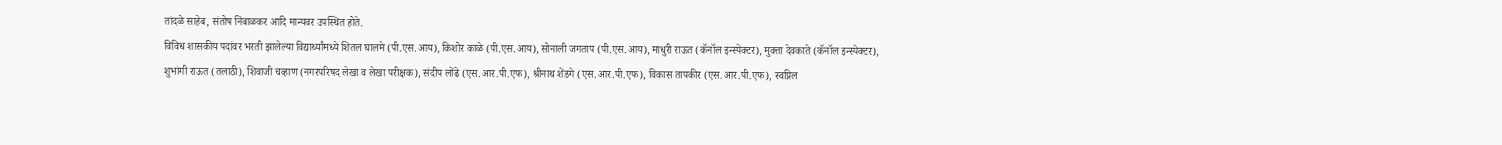तांदळे साहेब, संतोष निंबाळकर आदि मान्यवर उपस्थित होते.
विविध शासकीय पदांवर भरती झालेल्या विद्यार्थ्यांमध्ये शितल घालमे (पी.एस.आय), किशोर काळे (पी.एस.आय), सोनाली जगताप (पी.एस.आय), माधुरी राऊत (कॅनॉल इन्स्पेक्टर), मुक्ता देवकाते (कॅनॉल इन्स्पेक्टर), शुभांगी राऊत (तलाठी), शिवाजी चव्हाण (नगरपरिषद लेखा व लेखा परीक्षक), संदीप लोंढे (एस.आर.पी.एफ), श्रीनाथ शेंडगे (एस.आर.पी.एफ), विकास तापकीर (एस.आर.पी.एफ), स्वप्निल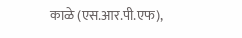काळे (एस.आर.पी.एफ),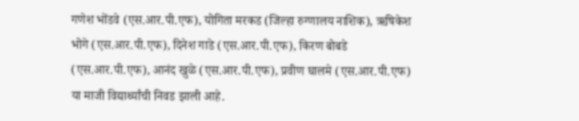गणेश भोंडवे (एस.आर.पी.एफ), योगिता मरकड (जिल्हा रुग्णालय नाशिक), ऋषिकेश भोगे (एस.आर.पी.एफ), दिनेश गाडे (एस.आर.पी.एफ), किरण बोबडे (एस.आर.पी.एफ), आनंद खुळे (एस.आर.पी.एफ), प्रवीण घालमे (एस.आर.पी.एफ) या माजी विद्यार्थ्यांची निवड झाली आहे.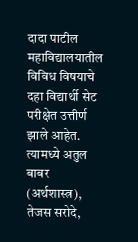दादा पाटील महाविद्यालयातील विविध विषयाचे दहा विद्यार्थी सेट परीक्षेत उत्तीर्ण झाले आहेत. त्यामध्ये अतुल बाबर (अर्थशास्त्र), तेजस सरोदे,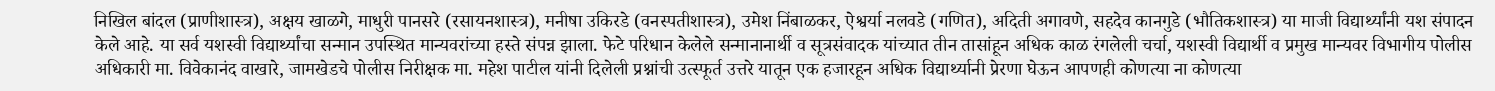निखिल बांदल (प्राणीशास्त्र), अक्षय खाळगे, माधुरी पानसरे (रसायनशास्त्र), मनीषा उकिरडे (वनस्पतीशास्त्र), उमेश निंबाळकर, ऐश्वर्या नलवडे (गणित), अदिती अगावणे, सहदेव कानगुडे (भौतिकशास्त्र) या माजी विद्यार्थ्यांनी यश संपादन केले आहे. या सर्व यशस्वी विद्यार्थ्यांचा सन्मान उपस्थित मान्यवरांच्या हस्ते संपन्न झाला. फेटे परिधान केलेले सन्मानानार्थी व सूत्रसंवादक यांच्यात तीन तासांहून अधिक काळ रंगलेली चर्चा, यशस्वी विद्यार्थी व प्रमुख मान्यवर विभागीय पोलीस अधिकारी मा. विवेकानंद वाखारे, जामखेडचे पोलीस निरीक्षक मा. महेश पाटील यांनी दिलेली प्रश्नांची उत्स्फूर्त उत्तरे यातून एक हजारहून अधिक विद्यार्थ्यानी प्रेरणा घेऊन आपणही कोणत्या ना कोणत्या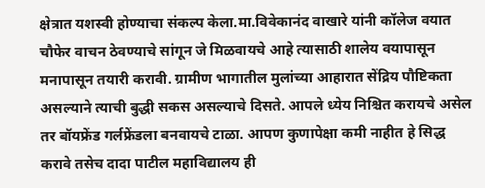क्षेत्रात यशस्वी होण्याचा संकल्प केला.मा.विवेकानंद वाखारे यांनी कॉलेज वयात चौफेर वाचन ठेवण्याचे सांगून जे मिळवायचे आहे त्यासाठी शालेय वयापासून मनापासून तयारी करावी. ग्रामीण भागातील मुलांच्या आहारात सेंद्रिय पौष्टिकता असल्याने त्याची बुद्धी सकस असल्याचे दिसते. आपले ध्येय निश्चित करायचे असेल तर बॉयफ्रेंड गर्लफ्रेंडला बनवायचे टाळा. आपण कुणापेक्षा कमी नाहीत हे सिद्ध करावे तसेच दादा पाटील महाविद्यालय ही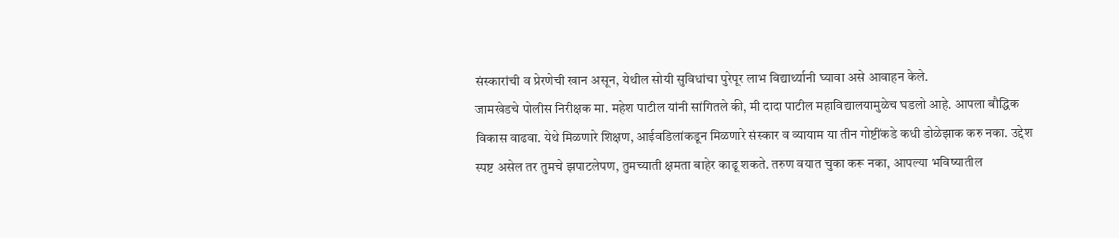संस्कारांची व प्रेरणेची खान असून, येथील सोयी सुविधांचा पुरेपूर लाभ विद्यार्थ्यानी घ्यावा असे आवाहन केले.
जामखेडचे पोलीस निरीक्षक मा. महेश पाटील यांनी सांगितले की, मी दादा पाटील महाविद्यालयामुळेच घडलो आहे. आपला बौद्धिक विकास वाढवा. येथे मिळणारे शिक्षण, आईवडिलांकडून मिळणारे संस्कार व व्यायाम या तीन गोष्टींकडे कधी डोळेझाक करु नका. उद्देश स्पष्ट असेल तर तुमचे झपाटलेपण, तुमच्याती क्षमता बाहेर काढू शकते. तरुण वयात चुका करू नका, आपल्या भविष्यातील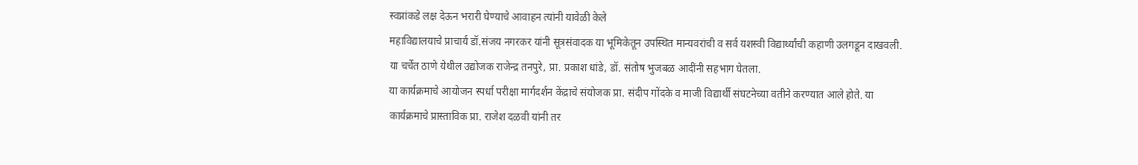स्वप्नांकडे लक्ष देऊन भरारी घेण्याचे आवाहन त्यांनी यावेळी केले
महाविद्यालयाचे प्राचार्य डॉ.संजय नगरकर यांनी सूत्रसंवादक या भूमिकेतून उपस्थित मान्यवरांची व सर्व यशस्वी विद्यार्थ्यांची कहाणी उलगडून दाखवली. या चर्चेत ठाणे येथील उद्योजक राजेन्द्र तनपुरे, प्रा. प्रकाश धांडे, डॉ. संतोष भुजबळ आदींनी सहभाग घेतला.
या कार्यक्रमाचे आयोजन स्पर्धा परीक्षा मार्गदर्शन केंद्राचे संयोजक प्रा. संदीप गोंदके व माजी विद्यार्थी संघटनेच्या वतीने करण्यात आले होते. या कार्यक्रमाचे प्रास्ताविक प्रा. राजेश दळवी यांनी तर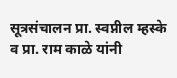सूत्रसंचालन प्रा. स्वप्नील म्हस्के व प्रा. राम काळे यांनी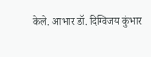केले. आभार डॉ. दिग्विजय कुंभार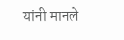यांनी मानले